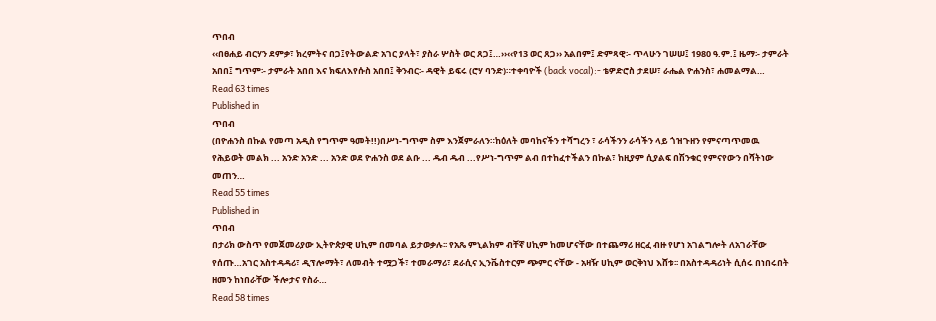ጥበብ
‹‹በፀሐይ ብርሃን ደምቃ፣ ክረምትና በጋ፤የትውልድ አገር ያላት፣ ያስራ ሦስት ወር ጸጋ፤…››‹‹የ13 ወር ጸጋ›› አልበም፤ ድምጻዊ፡- ጥላሁን ገሠሠ፤ 1980 ዓ.ም.፤ ዜማ፡- ታምራት አበበ፤ ግጥም፡- ታምራት አበበ እና ክፍለእየሱስ አበበ፤ ቅንብር፡- ዳዊት ይፍሩ (ሮሃ ባንድ)።ተቀባዮች (back vocal):- ቴዎድሮስ ታደሠ፣ ራሔል ዮሐንስ፣ ሐመልማል…
Read 63 times
Published in
ጥበብ
(በዮሐንስ በኩል የመጣ አዲስ የግጥም ዓመት!!)በሥነ-ግጥም ስም እንጀምራለን።ከዕለት መባከናችን ተሻግረን ፣ ራሳችንን ራሳችን ላይ ጎዝጉዘን የምናጣጥመዉ የሕይወት መልክ ... አንድ አንድ ... አንድ ወደ ዮሐንስ ወደ ልቡ ... ዱብ ዱብ ...የሥነ-ግጥም ልብ በተከፈተችልን በኩል፣ ከዚያም ሲያልፍ በሽንቁር የምናየውን በሻትነው መጠን…
Read 55 times
Published in
ጥበብ
በታሪክ ውስጥ የመጀመሪያው ኢትዮጵያዊ ሀኪም በመባል ይታወቃሉ፡፡ የአጼ ምኒልክም ብቸኛ ሀኪም ከመሆናቸው በተጨማሪ ዘርፈ ብዙ የሆነ አገልግሎት ለአገራቸው የሰጡ…አገር አስተዳዳሪ፣ ዲፕሎማት፣ ለመብት ተሟጋች፣ ተመራማሪ፣ ደራሲና ኢንቬስተርም ጭምር ናቸው - አዛዥ ሀኪም ወርቅነህ እሸቱ፡፡ በአስተዳዳሪነት ሲሰሩ በነበሩበት ዘመን ከነበራቸው ችሎታና የስራ…
Read 58 times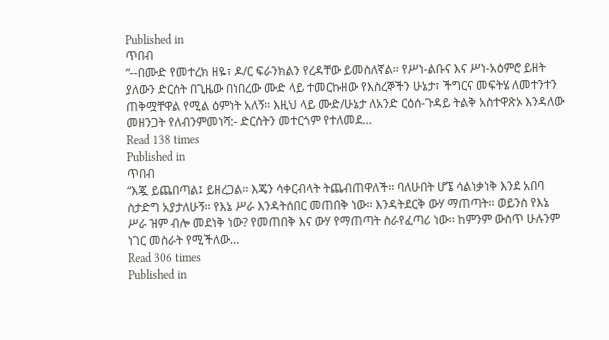Published in
ጥበብ
“--በሙድ የመተረክ ዘዬ፣ ዶ/ር ፍራንክልን የረዳቸው ይመስለኛል። የሥነ-ልቡና እና ሥነ-አዕምሮ ይዘት ያለውን ድርሰት በጊዜው በነበረው ሙድ ላይ ተመርኩዘው የእስረኞችን ሁኔታ፣ ችግርና መፍትሄ ለመተንተን ጠቅሟቸዋል የሚል ዕምነት አለኝ። እዚህ ላይ ሙድ/ሁኔታ ለአንድ ርዕሰ-ጉዳይ ትልቅ አስተዋጽኦ እንዳለው መዘንጋት የለብንምመነሻ:- ድርሰትን መተርጎም የተለመደ…
Read 138 times
Published in
ጥበብ
“እጇ ይጨበጣል፤ ይዘረጋል፡፡ እጄን ሳቀርብላት ትጨብጠዋለች፡፡ ባለሁበት ሆኜ ሳልነቃነቅ እንደ አበባ ስታድግ አያታለሁኝ፡፡ የእኔ ሥራ እንዳትሰበር መጠበቅ ነው፡፡ እንዳትደርቅ ውሃ ማጠጣት፡፡ ወይንስ የእኔ ሥራ ዝም ብሎ መደነቅ ነው? የመጠበቅ እና ውሃ የማጠጣት ስራየፈጣሪ ነው፡፡ ከምንም ውስጥ ሁሉንም ነገር መስራት የሚችለው…
Read 306 times
Published in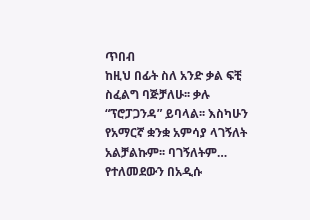ጥበብ
ከዚህ በፊት ስለ አንድ ቃል ፍቺ ስፈልግ ባጅቻለሁ፡፡ ቃሉ “ፕሮፓጋንዳ” ይባላል፡፡ እስካሁን የአማርኛ ቋንቋ አምሳያ ላገኝለት አልቻልኩም፡፡ ባገኝለትም… የተለመደውን በአዲሱ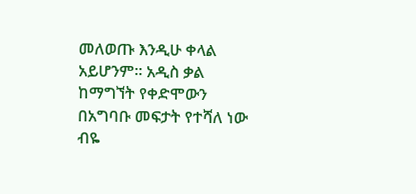መለወጡ እንዲሁ ቀላል አይሆንም፡፡ አዲስ ቃል ከማግኘት የቀድሞውን በአግባቡ መፍታት የተሻለ ነው ብዬ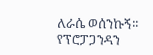ለራሴ ወሰንኩኝ፡፡የፕሮፓጋንዳን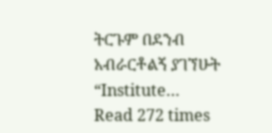ትርጉም በደንብ አብራርቶልኝ ያገኘሁት “Institute…
Read 272 times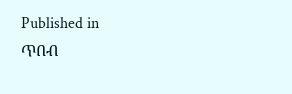Published in
ጥበብ